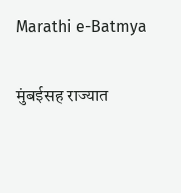Marathi e-Batmya

मुंबईसह राज्यात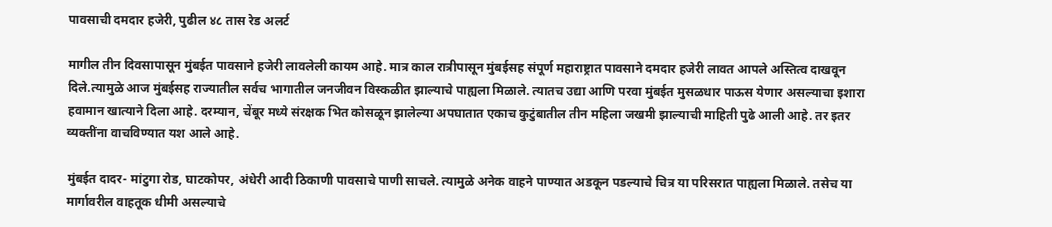पावसाची दमदार हजेरी, पुढील ४८ तास रेड अलर्ट

मागील तीन दिवसापासून मुंबईत पावसाने हजेरी लावलेली कायम आहे. मात्र काल रात्रीपासून मुंबईसह संपूर्ण महाराष्ट्रात पावसाने दमदार हजेरी लावत आपले अस्तित्व दाखवून दिले.त्यामुळे आज मुंबईसह राज्यातील सर्वच भागातील जनजीवन विस्कळीत झाल्याचे पाह्यला मिळाले. त्यातच उद्या आणि परवा मुंबईत मुसळधार पाऊस येणार असल्याचा इशारा हवामान खात्याने दिला आहे. दरम्यान, चेंबूर मध्ये संरक्षक भित कोसळून झालेल्या अपघातात एकाच कुटुंबातील तीन महिला जखमी झाल्याची माहिती पुढे आली आहे. तर इतर व्यक्तींना वाचविण्यात यश आले आहे.

मुंबईत दादर- मांटुगा रोड, घाटकोपर, अंधेरी आदी ठिकाणी पावसाचे पाणी साचले. त्यामुळे अनेक वाहने पाण्यात अडकून पडल्याचे चित्र या परिसरात पाह्यला मिळाले. तसेच या मार्गावरील वाहतूक धीमी असल्याचे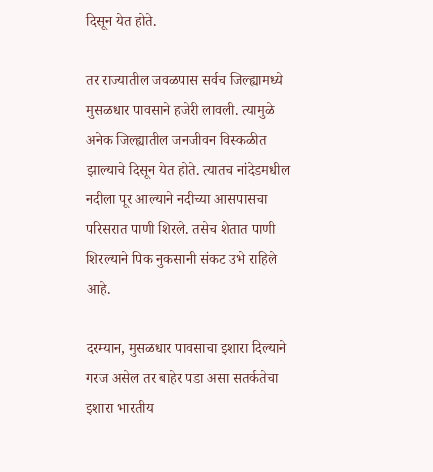दिसून येत होते.

तर राज्यातील जवळपास सर्वच जिल्ह्यामध्ये मुसळधार पावसाने हजेरी लावली. त्यामुळे अनेक जिल्ह्यातील जनजीवन विस्कळीत झाल्याचे दिसून येत होते. त्यातच नांदेडमधील नदीला पूर आल्याने नदीच्या आसपासचा परिसरात पाणी शिरले. तसेच शेतात पाणी शिरल्याने पिक नुकसानी संकट उभे राहिले आहे.

दरम्यान, मुसळधार पावसाचा इशारा दिल्याने गरज असेल तर बाहेर पडा असा सतर्कतेचा इशारा भारतीय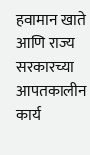हवामान खाते आणि राज्य सरकारच्या आपतकालीन कार्य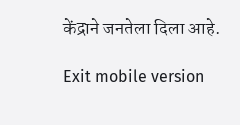केंद्राने जनतेला दिला आहे.

Exit mobile version